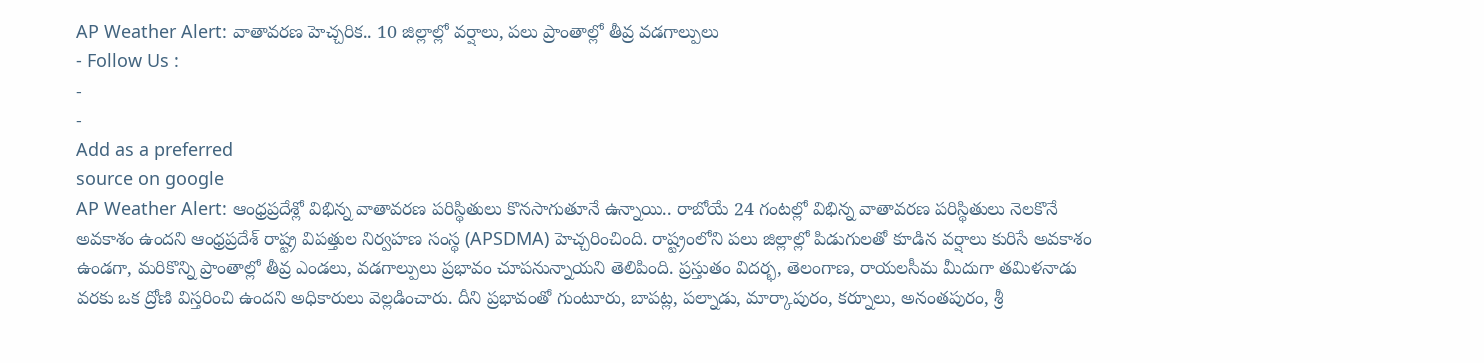AP Weather Alert: వాతావరణ హెచ్చరిక.. 10 జిల్లాల్లో వర్షాలు, పలు ప్రాంతాల్లో తీవ్ర వడగాల్పులు
- Follow Us :
-
-
Add as a preferred
source on google
AP Weather Alert: ఆంధ్రప్రదేశ్లో విభిన్న వాతావరణ పరిస్థితులు కొనసాగుతూనే ఉన్నాయి.. రాబోయే 24 గంటల్లో విభిన్న వాతావరణ పరిస్థితులు నెలకొనే అవకాశం ఉందని ఆంధ్రప్రదేశ్ రాష్ట్ర విపత్తుల నిర్వహణ సంస్థ (APSDMA) హెచ్చరించింది. రాష్ట్రంలోని పలు జిల్లాల్లో పిడుగులతో కూడిన వర్షాలు కురిసే అవకాశం ఉండగా, మరికొన్ని ప్రాంతాల్లో తీవ్ర ఎండలు, వడగాల్పులు ప్రభావం చూపనున్నాయని తెలిపింది. ప్రస్తుతం విదర్భ, తెలంగాణ, రాయలసీమ మీదుగా తమిళనాడు వరకు ఒక ద్రోణి విస్తరించి ఉందని అధికారులు వెల్లడించారు. దీని ప్రభావంతో గుంటూరు, బాపట్ల, పల్నాడు, మార్కాపురం, కర్నూలు, అనంతపురం, శ్రీ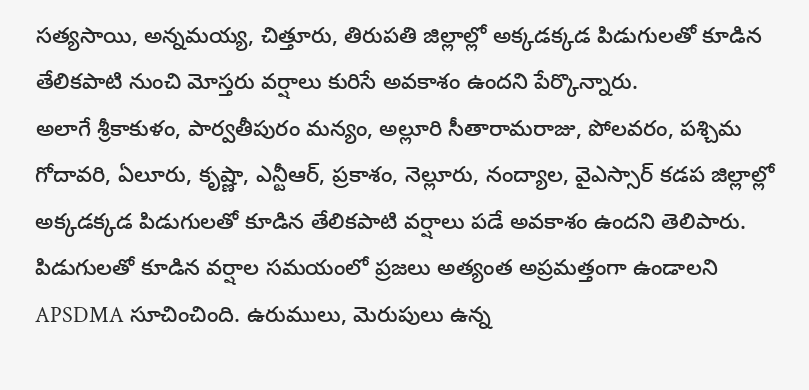సత్యసాయి, అన్నమయ్య, చిత్తూరు, తిరుపతి జిల్లాల్లో అక్కడక్కడ పిడుగులతో కూడిన తేలికపాటి నుంచి మోస్తరు వర్షాలు కురిసే అవకాశం ఉందని పేర్కొన్నారు.
అలాగే శ్రీకాకుళం, పార్వతీపురం మన్యం, అల్లూరి సీతారామరాజు, పోలవరం, పశ్చిమ గోదావరి, ఏలూరు, కృష్ణా, ఎన్టీఆర్, ప్రకాశం, నెల్లూరు, నంద్యాల, వైఎస్సార్ కడప జిల్లాల్లో అక్కడక్కడ పిడుగులతో కూడిన తేలికపాటి వర్షాలు పడే అవకాశం ఉందని తెలిపారు. పిడుగులతో కూడిన వర్షాల సమయంలో ప్రజలు అత్యంత అప్రమత్తంగా ఉండాలని APSDMA సూచించింది. ఉరుములు, మెరుపులు ఉన్న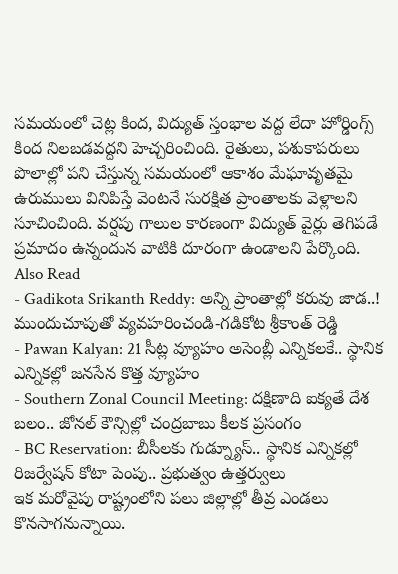సమయంలో చెట్ల కింద, విద్యుత్ స్తంభాల వద్ద లేదా హోర్డింగ్స్ కింద నిలబడవద్దని హెచ్చరించింది. రైతులు, పశుకాపరులు పొలాల్లో పని చేస్తున్న సమయంలో ఆకాశం మేఘావృతమై ఉరుములు వినిపిస్తే వెంటనే సురక్షిత ప్రాంతాలకు వెళ్లాలని సూచించింది. వర్షపు గాలుల కారణంగా విద్యుత్ వైర్లు తెగిపడే ప్రమాదం ఉన్నందున వాటికి దూరంగా ఉండాలని పేర్కొంది.
Also Read
- Gadikota Srikanth Reddy: అన్ని ప్రాంతాల్లో కరువు జాడ..! ముందుచూపుతో వ్యవహరించండి-గడికోట శ్రీకాంత్ రెడ్డి
- Pawan Kalyan: 21 సీట్ల వ్యూహం అసెంబ్లీ ఎన్నికలకే.. స్థానిక ఎన్నికల్లో జనసేన కొత్త వ్యూహం
- Southern Zonal Council Meeting: దక్షిణాది ఐక్యతే దేశ బలం.. జోనల్ కౌన్సిల్లో చంద్రబాబు కీలక ప్రసంగం
- BC Reservation: బీసీలకు గుడ్న్యూస్.. స్థానిక ఎన్నికల్లో రిజర్వేషన్ కోటా పెంపు.. ప్రభుత్వం ఉత్తర్వులు
ఇక మరోవైపు రాష్ట్రంలోని పలు జిల్లాల్లో తీవ్ర ఎండలు కొనసాగనున్నాయి.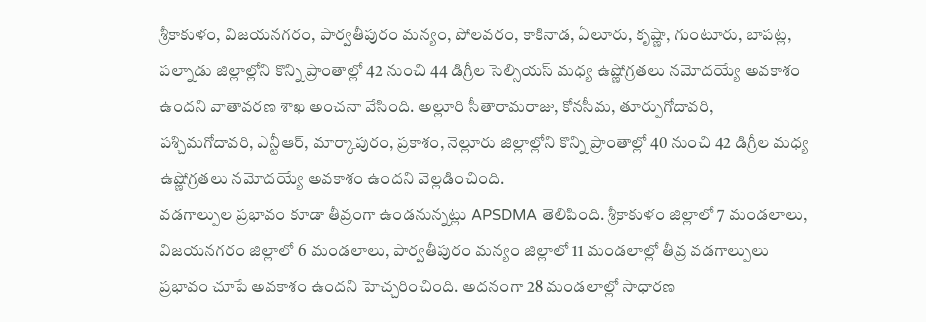శ్రీకాకుళం, విజయనగరం, పార్వతీపురం మన్యం, పోలవరం, కాకినాడ, ఏలూరు, కృష్ణా, గుంటూరు, బాపట్ల, పల్నాడు జిల్లాల్లోని కొన్ని ప్రాంతాల్లో 42 నుంచి 44 డిగ్రీల సెల్సియస్ మధ్య ఉష్ణోగ్రతలు నమోదయ్యే అవకాశం ఉందని వాతావరణ శాఖ అంచనా వేసింది. అల్లూరి సీతారామరాజు, కోనసీమ, తూర్పుగోదావరి, పశ్చిమగోదావరి, ఎన్టీఆర్, మార్కాపురం, ప్రకాశం, నెల్లూరు జిల్లాల్లోని కొన్ని ప్రాంతాల్లో 40 నుంచి 42 డిగ్రీల మధ్య ఉష్ణోగ్రతలు నమోదయ్యే అవకాశం ఉందని వెల్లడించింది.
వడగాల్పుల ప్రభావం కూడా తీవ్రంగా ఉండనున్నట్లు APSDMA తెలిపింది. శ్రీకాకుళం జిల్లాలో 7 మండలాలు, విజయనగరం జిల్లాలో 6 మండలాలు, పార్వతీపురం మన్యం జిల్లాలో 11 మండలాల్లో తీవ్ర వడగాల్పులు ప్రభావం చూపే అవకాశం ఉందని హెచ్చరించింది. అదనంగా 28 మండలాల్లో సాధారణ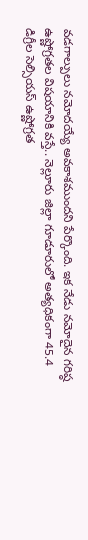వడగాల్పులు నమోదయ్యే అవకాశముందని పేర్కొంది. ఇక నేడు నమోదైన గరిష్ఠ ఉష్ణోగ్రతల విషయానికి వస్తే.. నెల్లూరు జిల్లా గూడూరులో అత్యధికంగా 45.4 డిగ్రీల సెల్సియస్ ఉష్ణోగ్రత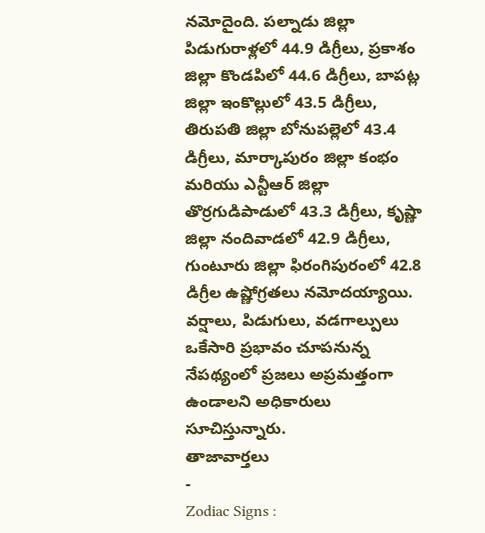నమోదైంది. పల్నాడు జిల్లా పిడుగురాళ్లలో 44.9 డిగ్రీలు, ప్రకాశం జిల్లా కొండపిలో 44.6 డిగ్రీలు, బాపట్ల జిల్లా ఇంకొల్లులో 43.5 డిగ్రీలు, తిరుపతి జిల్లా బోనుపల్లెలో 43.4 డిగ్రీలు, మార్కాపురం జిల్లా కంభం మరియు ఎన్టీఆర్ జిల్లా తొర్రగుడిపాడులో 43.3 డిగ్రీలు, కృష్ణా జిల్లా నందివాడలో 42.9 డిగ్రీలు, గుంటూరు జిల్లా ఫిరంగిపురంలో 42.8 డిగ్రీల ఉష్ణోగ్రతలు నమోదయ్యాయి. వర్షాలు, పిడుగులు, వడగాల్పులు ఒకేసారి ప్రభావం చూపనున్న నేపథ్యంలో ప్రజలు అప్రమత్తంగా ఉండాలని అధికారులు సూచిస్తున్నారు.
తాజావార్తలు
-
Zodiac Signs :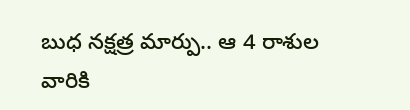బుధ నక్షత్ర మార్పు.. ఆ 4 రాశుల వారికి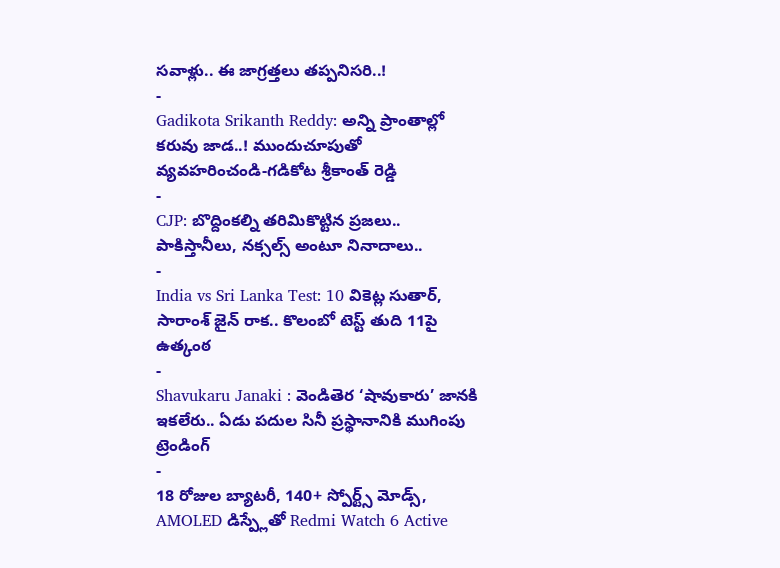సవాళ్లు.. ఈ జాగ్రత్తలు తప్పనిసరి..!
-
Gadikota Srikanth Reddy: అన్ని ప్రాంతాల్లో కరువు జాడ..! ముందుచూపుతో వ్యవహరించండి-గడికోట శ్రీకాంత్ రెడ్డి
-
CJP: బొద్దింకల్ని తరిమికొట్టిన ప్రజలు.. పాకిస్తానీలు, నక్సల్స్ అంటూ నినాదాలు..
-
India vs Sri Lanka Test: 10 వికెట్ల సుతార్, సారాంశ్ జైన్ రాక.. కొలంబో టెస్ట్ తుది 11పై ఉత్కంఠ
-
Shavukaru Janaki : వెండితెర ‘షావుకారు’ జానకి ఇకలేరు.. ఏడు పదుల సినీ ప్రస్థానానికి ముగింపు
ట్రెండింగ్
-
18 రోజుల బ్యాటరీ, 140+ స్పోర్ట్స్ మోడ్స్, AMOLED డిస్ప్లేతో Redmi Watch 6 Active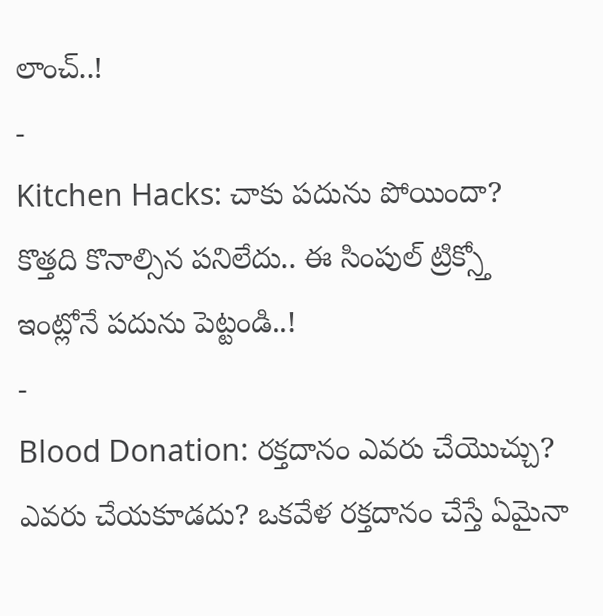లాంచ్..!
-
Kitchen Hacks: చాకు పదును పోయిందా? కొత్తది కొనాల్సిన పనిలేదు.. ఈ సింపుల్ ట్రిక్స్తో ఇంట్లోనే పదును పెట్టండి..!
-
Blood Donation: రక్తదానం ఎవరు చేయొచ్చు? ఎవరు చేయకూడదు? ఒకవేళ రక్తదానం చేస్తే ఏమైనా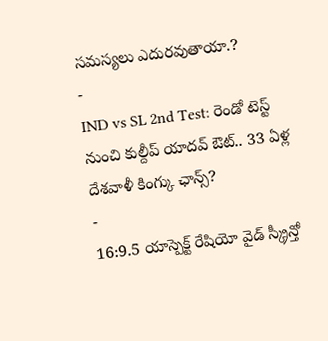సమస్యలు ఎదురవుతాయా.?
-
IND vs SL 2nd Test: రెండో టెస్ట్ నుంచి కుల్దీప్ యాదవ్ ఔట్.. 33 ఏళ్ల దేశవాళీ కింగ్కు ఛాన్స్?
-
16:9.5 యాస్పెక్ట్ రేషియో వైడ్ స్క్రీన్తో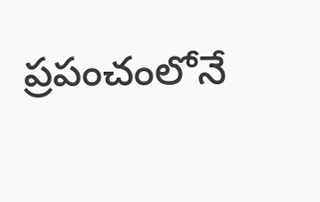ప్రపంచంలోనే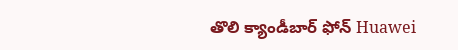తొలి క్యాండీబార్ ఫోన్ Huawei